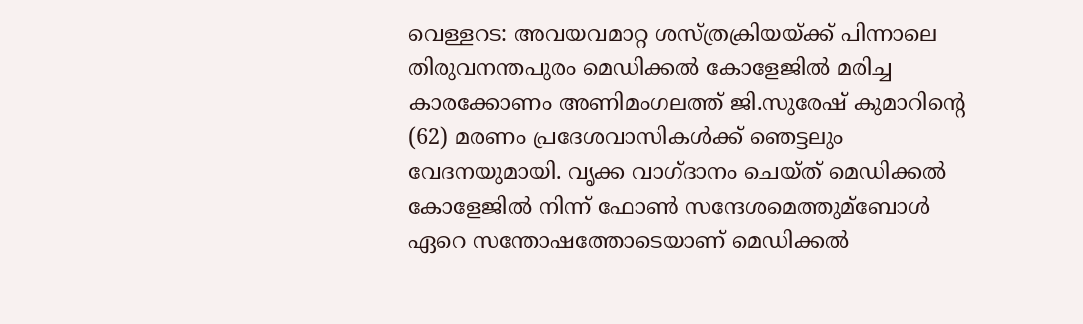വെള്ളറട: അവയവമാറ്റ ശസ്ത്രക്രിയയ്ക്ക് പിന്നാലെ തിരുവനന്തപുരം മെഡിക്കല്‍ കോളേജില്‍ മരിച്ച കാരക്കോണം അണിമംഗലത്ത് ജി.സുരേഷ് കുമാറിന്റെ (62) മരണം പ്രദേശവാസികള്‍ക്ക് ഞെട്ടലും വേദനയുമായി. വൃക്ക വാഗ്ദാനം ചെയ്ത് മെഡിക്കല്‍ കോളേജില്‍ നിന്ന് ഫോണ്‍ സന്ദേശമെത്തുമ്‌ബോള്‍ ഏറെ സന്തോഷത്തോടെയാണ് മെഡിക്കല്‍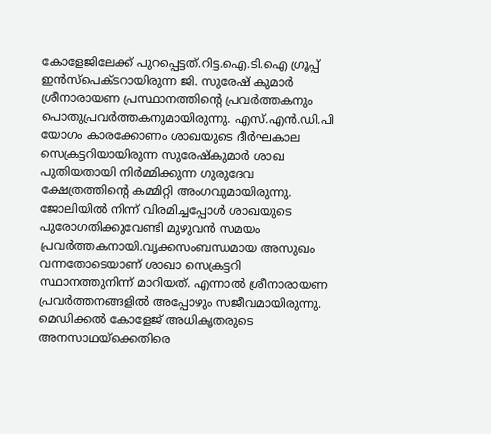കോളേജിലേക്ക് പുറപ്പെട്ടത്.റിട്ട.ഐ.ടി.ഐ ഗ്രൂപ്പ് ഇന്‍സ്പെക്ടറായിരുന്ന ജി. സുരേഷ് കുമാര്‍ ശ്രീനാരായണ പ്രസ്ഥാനത്തിന്റെ പ്രവര്‍ത്തകനും പൊതുപ്രവര്‍ത്തകനുമായിരുന്നു. എസ്.എന്‍.ഡി.പി യോഗം കാരക്കോണം ശാഖയുടെ ദീര്‍ഘകാല സെക്രട്ടറിയായിരുന്ന സുരേഷ്‌കുമാര്‍ ശാഖ പുതിയതായി നിര്‍മ്മിക്കുന്ന ഗുരുദേവ ക്ഷേത്രത്തിന്റെ കമ്മിറ്റി അംഗവുമായിരുന്നു. ജോലിയില്‍ നിന്ന് വിരമിച്ചപ്പോള്‍ ശാഖയുടെ പുരോഗതിക്കുവേണ്ടി മുഴുവന്‍ സമയം പ്രവര്‍ത്തകനായി.വൃക്കസംബന്ധമായ അസുഖം വന്നതോടെയാണ് ശാഖാ സെക്രട്ടറി സ്ഥാനത്തുനിന്ന് മാറിയത്. എന്നാല്‍ ശ്രീനാരായണ പ്രവര്‍ത്തനങ്ങളില്‍ അപ്പോഴും സജീവമായിരുന്നു. മെഡിക്കല്‍ കോളേജ് അധികൃതരുടെ അനസാഥയ്‌ക്കെതിരെ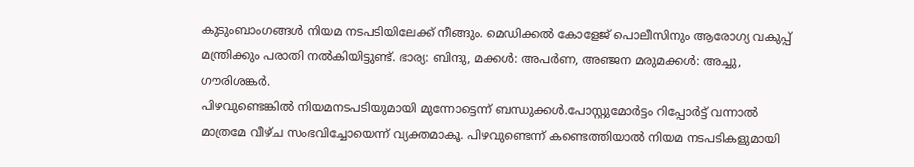കുടുംബാംഗങ്ങള്‍ നിയമ നടപടിയിലേക്ക് നീങ്ങും. മെഡിക്കല്‍ കോളേജ് പൊലീസിനും ആരോഗ്യ വകുപ്പ് മന്ത്രിക്കും പരാതി നല്‍കിയിട്ടുണ്ട്. ഭാര്യ: ബിന്ദു, മക്കള്‍: അപര്‍ണ, അഞ്ജന മരുമക്കള്‍: അച്ചു, ഗൗരിശങ്കര്‍.
പിഴവുണ്ടെങ്കില്‍ നിയമനടപടിയുമായി മുന്നോട്ടെന്ന് ബന്ധുക്കള്‍.പോസ്റ്റുമോര്‍ട്ടം റിപ്പോര്‍ട്ട് വന്നാല്‍ മാത്രമേ വീഴ്ച സംഭവിച്ചോയെന്ന് വ്യക്തമാകൂ. പിഴവുണ്ടെന്ന് കണ്ടെത്തിയാല്‍ നിയമ നടപടികളുമായി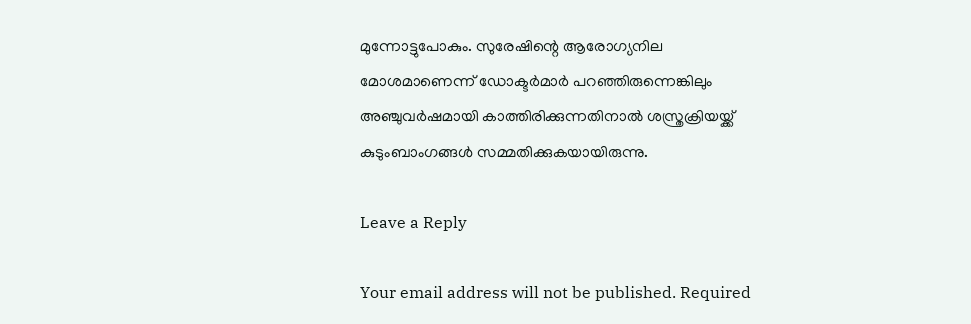മുന്നോട്ടുപോകും. സുരേഷിന്റെ ആരോഗ്യനില മോശമാണെന്ന് ഡോക്ടര്‍മാര്‍ പറഞ്ഞിരുന്നെങ്കിലും അഞ്ചുവര്‍ഷമായി കാത്തിരിക്കുന്നതിനാല്‍ ശസ്ത്രക്രിയയ്ക്ക് കുടുംബാംഗങ്ങള്‍ സമ്മതിക്കുകയായിരുന്നു.

Leave a Reply

Your email address will not be published. Required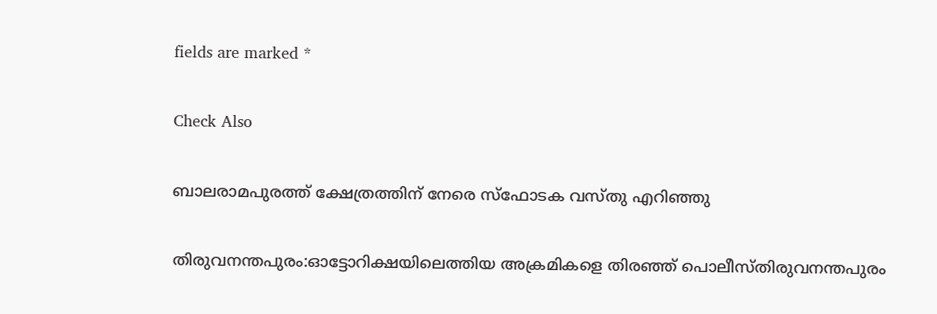fields are marked *

Check Also

ബാലരാമപുരത്ത് ക്ഷേത്രത്തിന് നേരെ സ്‌ഫോടക വസ്തു എറിഞ്ഞു

തിരുവനന്തപുരം:ഓട്ടോറിക്ഷയിലെത്തിയ അക്രമികളെ തിരഞ്ഞ് പൊലീസ്തിരുവനന്തപുരം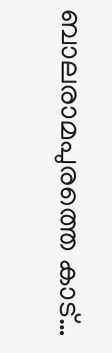ബാലരാമപുരത്തെ കാട്…